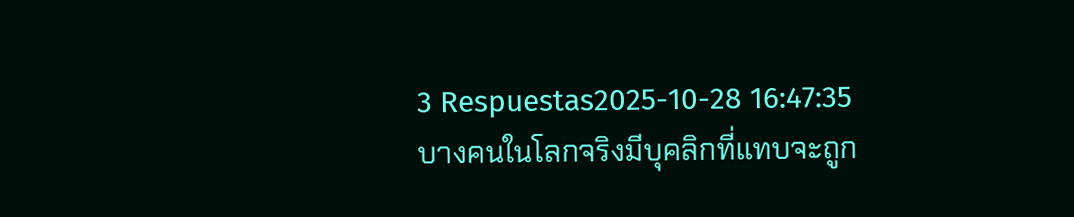3 Respuestas2025-10-28 16:47:35
บางคนในโลกจริงมีบุคลิกที่แทบจะถูก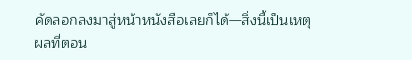คัดลอกลงมาสู่หน้าหนังสือเลยก็ได้—สิ่งนี้เป็นเหตุผลที่ตอน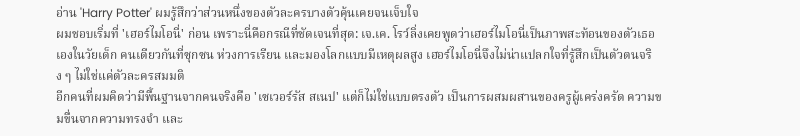อ่าน 'Harry Potter' ผมรู้สึกว่าส่วนหนึ่งของตัวละครบางตัวคุ้นเคยจนเจ็บใจ
ผมชอบเริ่มที่ 'เฮอร์ไมโอนี่' ก่อน เพราะนี่คือกรณีที่ชัดเจนที่สุด: เจ.เค. โรว์ลิ่งเคยพูดว่าเฮอร์ไมโอนี่เป็นภาพสะท้อนของตัวเธอเองในวัยเด็ก คนเดียวกันที่ซุกซน ห่วงการเรียน และมองโลกแบบมีเหตุผลสูง เฮอร์ไมโอนี่จึงไม่น่าแปลกใจที่รู้สึกเป็นตัวตนจริง ๆ ไม่ใช่แค่ตัวละครสมมติ
อีกคนที่ผมคิดว่ามีพื้นฐานจากคนจริงคือ 'เซเวอร์รัส สเนป' แต่ก็ไม่ใช่แบบตรงตัว เป็นการผสมผสานของครูผู้เคร่งครัด ความขมขื่นจากความทรงจำ และ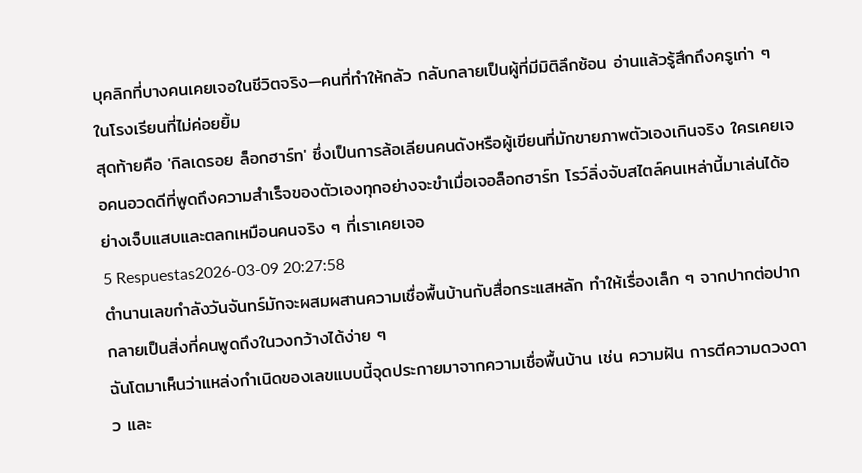บุคลิกที่บางคนเคยเจอในชีวิตจริง—คนที่ทำให้กลัว กลับกลายเป็นผู้ที่มีมิติลึกซ้อน อ่านแล้วรู้สึกถึงครูเก่า ๆ ในโรงเรียนที่ไม่ค่อยยิ้ม
สุดท้ายคือ 'กิลเดรอย ล็อกฮาร์ท' ซึ่งเป็นการล้อเลียนคนดังหรือผู้เขียนที่มักขายภาพตัวเองเกินจริง ใครเคยเจอคนอวดดีที่พูดถึงความสำเร็จของตัวเองทุกอย่างจะขำเมื่อเจอล็อกฮาร์ท โรว์ลิ่งจับสไตล์คนเหล่านี้มาเล่นได้อย่างเจ็บแสบและตลกเหมือนคนจริง ๆ ที่เราเคยเจอ
5 Respuestas2026-03-09 20:27:58
ตำนานเลขกําลังวันจันทร์มักจะผสมผสานความเชื่อพื้นบ้านกับสื่อกระแสหลัก ทำให้เรื่องเล็ก ๆ จากปากต่อปากกลายเป็นสิ่งที่คนพูดถึงในวงกว้างได้ง่าย ๆ
ฉันโตมาเห็นว่าแหล่งกำเนิดของเลขแบบนี้จุดประกายมาจากความเชื่อพื้นบ้าน เช่น ความฝัน การตีความดวงดาว และ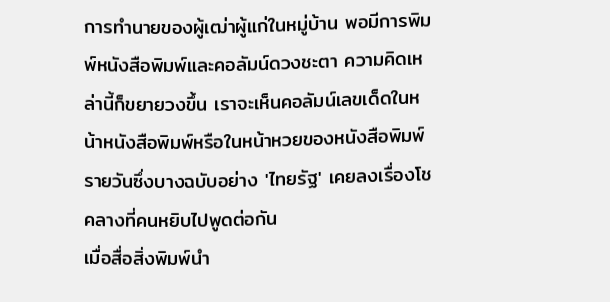การทำนายของผู้เฒ่าผู้แก่ในหมู่บ้าน พอมีการพิมพ์หนังสือพิมพ์และคอลัมน์ดวงชะตา ความคิดเหล่านี้ก็ขยายวงขึ้น เราจะเห็นคอลัมน์เลขเด็ดในหน้าหนังสือพิมพ์หรือในหน้าหวยของหนังสือพิมพ์รายวันซึ่งบางฉบับอย่าง 'ไทยรัฐ' เคยลงเรื่องโชคลางที่คนหยิบไปพูดต่อกัน
เมื่อสื่อสิ่งพิมพ์นำ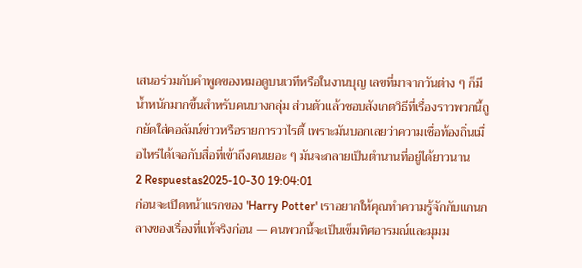เสนอร่วมกับคำพูดของหมอดูบนเวทีหรือในงานบุญ เลขที่มาจากวันต่าง ๆ ก็มีน้ำหนักมากขึ้นสำหรับคนบางกลุ่ม ส่วนตัวแล้วชอบสังเกตวิธีที่เรื่องราวพวกนี้ถูกยัดใส่คอลัมน์ข่าวหรือรายการวาไรตี้ เพราะมันบอกเลยว่าความเชื่อท้องถิ่นเมื่อไหร่ได้เจอกับสื่อที่เข้าถึงคนเยอะ ๆ มันจะกลายเป็นตำนานที่อยู่ได้ยาวนาน
2 Respuestas2025-10-30 19:04:01
ก่อนจะเปิดหน้าแรกของ 'Harry Potter' เราอยากให้คุณทำความรู้จักกับแกนกลางของเรื่องที่แท้จริงก่อน — คนพวกนี้จะเป็นเข็มทิศอารมณ์และมุมม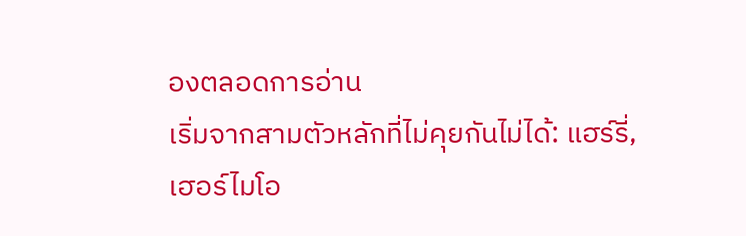องตลอดการอ่าน
เริ่มจากสามตัวหลักที่ไม่คุยกันไม่ได้: แฮร์รี่, เฮอร์ไมโอ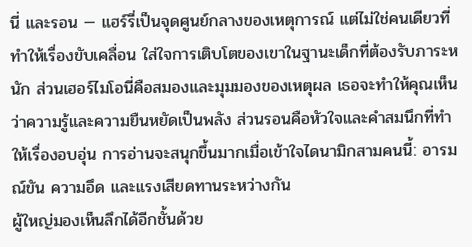นี่ และรอน — แฮร์รี่เป็นจุดศูนย์กลางของเหตุการณ์ แต่ไม่ใช่คนเดียวที่ทำให้เรื่องขับเคลื่อน ใส่ใจการเติบโตของเขาในฐานะเด็กที่ต้องรับภาระหนัก ส่วนเฮอร์ไมโอนี่คือสมองและมุมมองของเหตุผล เธอจะทำให้คุณเห็นว่าความรู้และความยืนหยัดเป็นพลัง ส่วนรอนคือหัวใจและคำสมนึกที่ทำให้เรื่องอบอุ่น การอ่านจะสนุกขึ้นมากเมื่อเข้าใจไดนามิกสามคนนี้: อารมณ์ขัน ความอึด และแรงเสียดทานระหว่างกัน
ผู้ใหญ่มองเห็นลึกได้อีกชั้นด้วย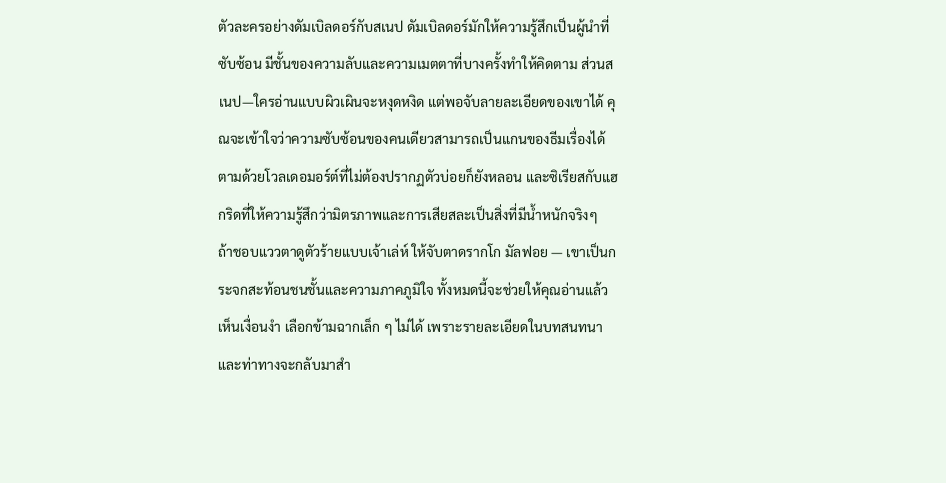ตัวละครอย่างดัมเบิลดอร์กับสเนป ดัมเบิลดอร์มักให้ความรู้สึกเป็นผู้นำที่ซับซ้อน มีชั้นของความลับและความเมตตาที่บางครั้งทำให้คิดตาม ส่วนสเนป—ใครอ่านแบบผิวเผินจะหงุดหงิด แต่พอจับลายละเอียดของเขาได้ คุณจะเข้าใจว่าความซับซ้อนของคนเดียวสามารถเป็นแกนของธีมเรื่องได้ ตามด้วยโวลเดอมอร์ต์ที่ไม่ต้องปรากฏตัวบ่อยก็ยังหลอน และซิเรียสกับแฮกริดที่ให้ความรู้สึกว่ามิตรภาพและการเสียสละเป็นสิ่งที่มีน้ำหนักจริงๆ
ถ้าชอบแววตาดูตัวร้ายแบบเจ้าเล่ห์ ให้จับตาดรากโก มัลฟอย — เขาเป็นกระจกสะท้อนชนชั้นและความภาคภูมิใจ ทั้งหมดนี้จะช่วยให้คุณอ่านแล้วเห็นเงื่อนงำ เลือกข้ามฉากเล็ก ๆ ไม่ได้ เพราะรายละเอียดในบทสนทนาและท่าทางจะกลับมาสำ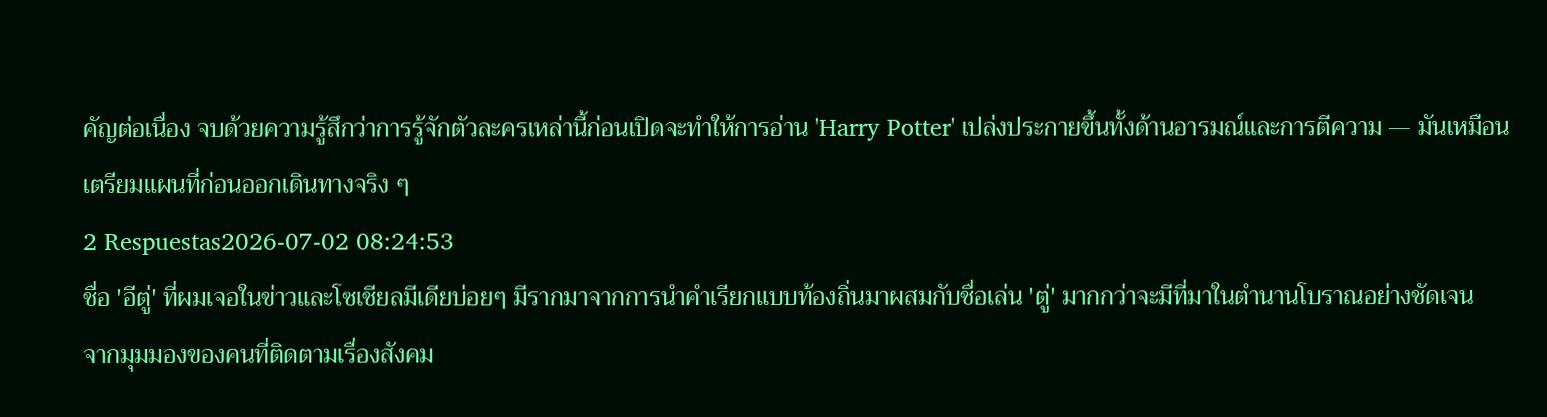คัญต่อเนื่อง จบด้วยความรู้สึกว่าการรู้จักตัวละครเหล่านี้ก่อนเปิดจะทำให้การอ่าน 'Harry Potter' เปล่งประกายขึ้นทั้งด้านอารมณ์และการตีความ — มันเหมือนเตรียมแผนที่ก่อนออกเดินทางจริง ๆ
2 Respuestas2026-07-02 08:24:53
ชื่อ 'อีตู่' ที่ผมเจอในข่าวและโซเชียลมีเดียบ่อยๆ มีรากมาจากการนำคำเรียกแบบท้องถิ่นมาผสมกับชื่อเล่น 'ตู่' มากกว่าจะมีที่มาในตำนานโบราณอย่างชัดเจน
จากมุมมองของคนที่ติดตามเรื่องสังคม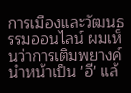การเมืองและวัฒนธรรมออนไลน์ ผมเห็นว่าการเติมพยางค์นำหน้าเป็น 'อี' แล้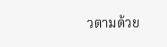วตามด้วย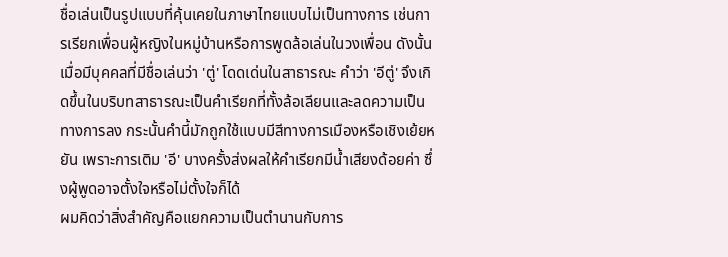ชื่อเล่นเป็นรูปแบบที่คุ้นเคยในภาษาไทยแบบไม่เป็นทางการ เช่นการเรียกเพื่อนผู้หญิงในหมู่บ้านหรือการพูดล้อเล่นในวงเพื่อน ดังนั้นเมื่อมีบุคคลที่มีชื่อเล่นว่า 'ตู่' โดดเด่นในสาธารณะ คำว่า 'อีตู่' จึงเกิดขึ้นในบริบทสาธารณะเป็นคำเรียกที่ทั้งล้อเลียนและลดความเป็นทางการลง กระนั้นคำนี้มักถูกใช้แบบมีสีทางการเมืองหรือเชิงเย้ยหยัน เพราะการเติม 'อี' บางครั้งส่งผลให้คำเรียกมีน้ำเสียงด้อยค่า ซึ่งผู้พูดอาจตั้งใจหรือไม่ตั้งใจก็ได้
ผมคิดว่าสิ่งสำคัญคือแยกความเป็นตำนานกับการ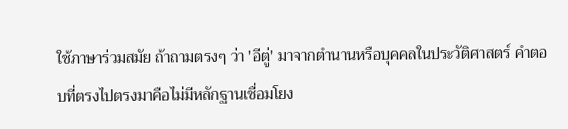ใช้ภาษาร่วมสมัย ถ้าถามตรงๆ ว่า 'อีตู่' มาจากตำนานหรือบุคคลในประวัติศาสตร์ คำตอบที่ตรงไปตรงมาคือไม่มีหลักฐานเชื่อมโยง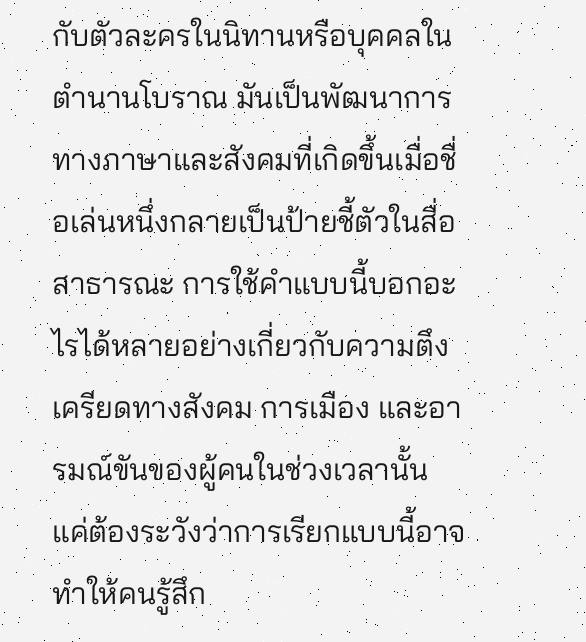กับตัวละครในนิทานหรือบุคคลในตำนานโบราณ มันเป็นพัฒนาการทางภาษาและสังคมที่เกิดขึ้นเมื่อชื่อเล่นหนึ่งกลายเป็นป้ายชี้ตัวในสื่อสาธารณะ การใช้คำแบบนี้บอกอะไรได้หลายอย่างเกี่ยวกับความตึงเครียดทางสังคม การเมือง และอารมณ์ขันของผู้คนในช่วงเวลานั้น แค่ต้องระวังว่าการเรียกแบบนี้อาจทำให้คนรู้สึก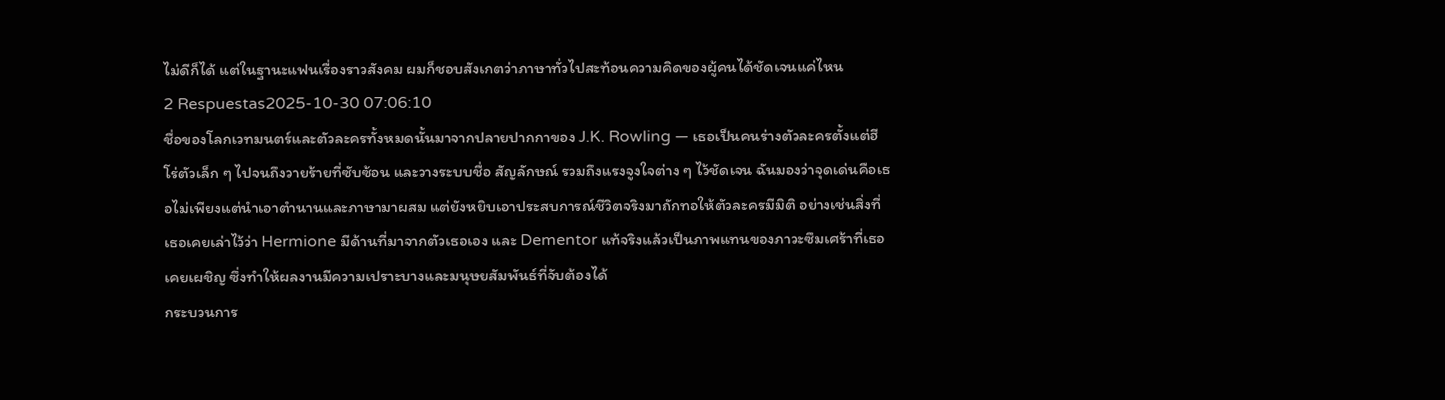ไม่ดีก็ได้ แต่ในฐานะแฟนเรื่องราวสังคม ผมก็ชอบสังเกตว่าภาษาทั่วไปสะท้อนความคิดของผู้คนได้ชัดเจนแค่ไหน
2 Respuestas2025-10-30 07:06:10
ชื่อของโลกเวทมนตร์และตัวละครทั้งหมดนั้นมาจากปลายปากกาของ J.K. Rowling — เธอเป็นคนร่างตัวละครตั้งแต่ฮีโร่ตัวเล็ก ๆ ไปจนถึงวายร้ายที่ซับซ้อน และวางระบบชื่อ สัญลักษณ์ รวมถึงแรงจูงใจต่าง ๆ ไว้ชัดเจน ฉันมองว่าจุดเด่นคือเธอไม่เพียงแต่นำเอาตำนานและภาษามาผสม แต่ยังหยิบเอาประสบการณ์ชีวิตจริงมาถักทอให้ตัวละครมีมิติ อย่างเช่นสิ่งที่เธอเคยเล่าไว้ว่า Hermione มีด้านที่มาจากตัวเธอเอง และ Dementor แท้จริงแล้วเป็นภาพแทนของภาวะซึมเศร้าที่เธอเคยเผชิญ ซึ่งทำให้ผลงานมีความเปราะบางและมนุษยสัมพันธ์ที่จับต้องได้
กระบวนการ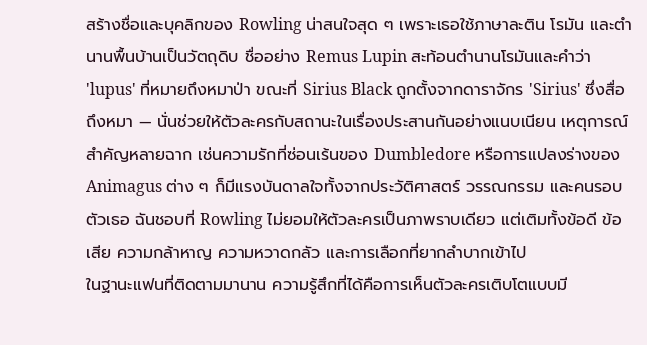สร้างชื่อและบุคลิกของ Rowling น่าสนใจสุด ๆ เพราะเธอใช้ภาษาละติน โรมัน และตำนานพื้นบ้านเป็นวัตถุดิบ ชื่ออย่าง Remus Lupin สะท้อนตำนานโรมันและคำว่า 'lupus' ที่หมายถึงหมาป่า ขณะที่ Sirius Black ถูกตั้งจากดาราจักร 'Sirius' ซึ่งสื่อถึงหมา — นั่นช่วยให้ตัวละครกับสถานะในเรื่องประสานกันอย่างแนบเนียน เหตุการณ์สำคัญหลายฉาก เช่นความรักที่ซ่อนเร้นของ Dumbledore หรือการแปลงร่างของ Animagus ต่าง ๆ ก็มีแรงบันดาลใจทั้งจากประวัติศาสตร์ วรรณกรรม และคนรอบตัวเธอ ฉันชอบที่ Rowling ไม่ยอมให้ตัวละครเป็นภาพราบเดียว แต่เติมทั้งข้อดี ข้อเสีย ความกล้าหาญ ความหวาดกลัว และการเลือกที่ยากลำบากเข้าไป
ในฐานะแฟนที่ติดตามมานาน ความรู้สึกที่ได้คือการเห็นตัวละครเติบโตแบบมี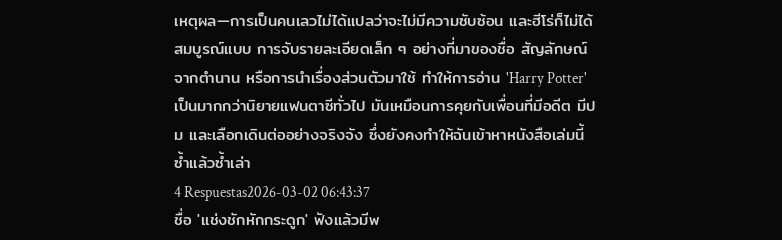เหตุผล—การเป็นคนเลวไม่ได้แปลว่าจะไม่มีความซับซ้อน และฮีโร่ก็ไม่ได้สมบูรณ์แบบ การจับรายละเอียดเล็ก ๆ อย่างที่มาของชื่อ สัญลักษณ์จากตำนาน หรือการนำเรื่องส่วนตัวมาใช้ ทำให้การอ่าน 'Harry Potter' เป็นมากกว่านิยายแฟนตาซีทั่วไป มันเหมือนการคุยกับเพื่อนที่มีอดีต มีปม และเลือกเดินต่ออย่างจริงจัง ซึ่งยังคงทำให้ฉันเข้าหาหนังสือเล่มนี้ซ้ำแล้วซ้ำเล่า
4 Respuestas2026-03-02 06:43:37
ชื่อ 'แช่งชักหักกระดูก' ฟังแล้วมีพ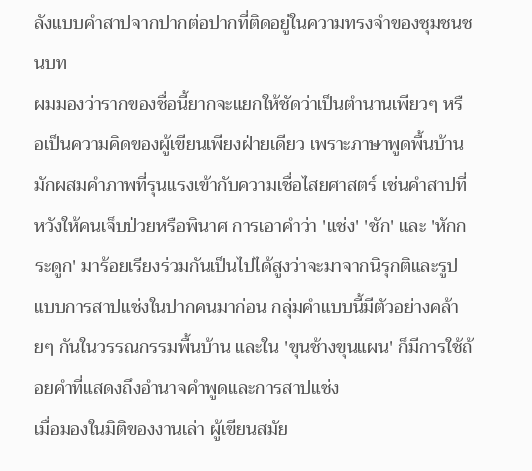ลังแบบคำสาปจากปากต่อปากที่ติดอยู่ในความทรงจำของชุมชนชนบท
ผมมองว่ารากของชื่อนี้ยากจะแยกให้ชัดว่าเป็นตำนานเพียวๆ หรือเป็นความคิดของผู้เขียนเพียงฝ่ายเดียว เพราะภาษาพูดพื้นบ้านมักผสมคำภาพที่รุนแรงเข้ากับความเชื่อไสยศาสตร์ เช่นคำสาปที่หวังให้คนเจ็บป่วยหรือพินาศ การเอาคำว่า 'แช่ง' 'ชัก' และ 'หักกระดูก' มาร้อยเรียงร่วมกันเป็นไปได้สูงว่าจะมาจากนิรุกติและรูปแบบการสาปแช่งในปากคนมาก่อน กลุ่มคำแบบนี้มีตัวอย่างคล้ายๆ กันในวรรณกรรมพื้นบ้าน และใน 'ขุนช้างขุนแผน' ก็มีการใช้ถ้อยคำที่แสดงถึงอำนาจคำพูดและการสาปแช่ง
เมื่อมองในมิติของงานเล่า ผู้เขียนสมัย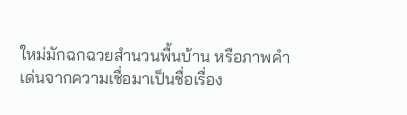ใหม่มักฉกฉวยสำนวนพื้นบ้าน หรือภาพคำเด่นจากความเชื่อมาเป็นชื่อเรื่อง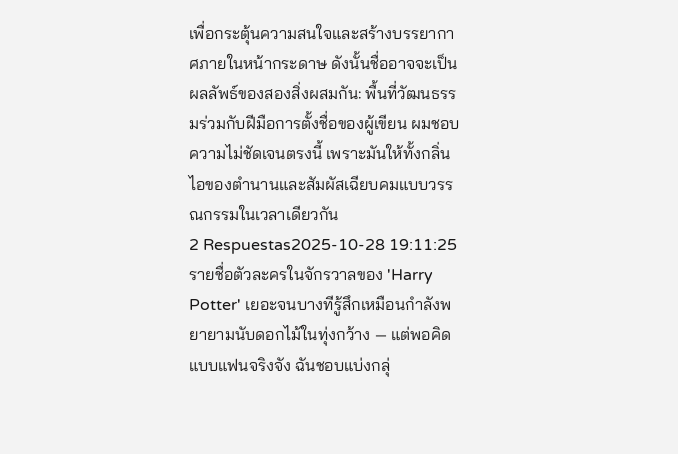เพื่อกระตุ้นความสนใจและสร้างบรรยากาศภายในหน้ากระดาษ ดังนั้นชื่ออาจจะเป็นผลลัพธ์ของสองสิ่งผสมกัน: พื้นที่วัฒนธรรมร่วมกับฝีมือการตั้งชื่อของผู้เขียน ผมชอบความไม่ชัดเจนตรงนี้ เพราะมันให้ทั้งกลิ่นไอของตำนานและสัมผัสเฉียบคมแบบวรรณกรรมในเวลาเดียวกัน
2 Respuestas2025-10-28 19:11:25
รายชื่อตัวละครในจักรวาลของ 'Harry Potter' เยอะจนบางทีรู้สึกเหมือนกำลังพยายามนับดอกไม้ในทุ่งกว้าง — แต่พอคิดแบบแฟนจริงจัง ฉันชอบแบ่งกลุ่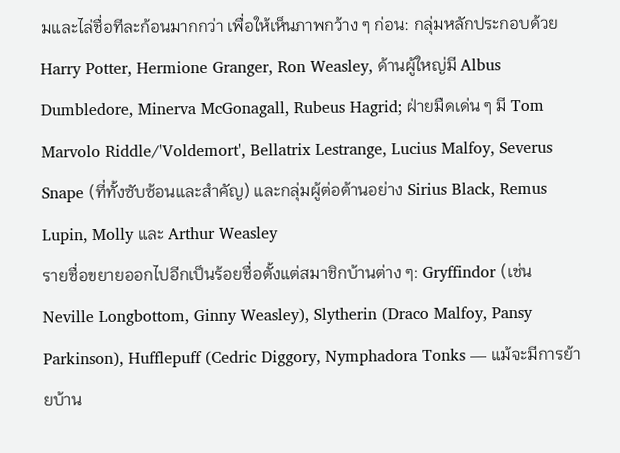มและไล่ชื่อทีละก้อนมากกว่า เพื่อให้เห็นภาพกว้าง ๆ ก่อน: กลุ่มหลักประกอบด้วย Harry Potter, Hermione Granger, Ron Weasley, ด้านผู้ใหญ่มี Albus Dumbledore, Minerva McGonagall, Rubeus Hagrid; ฝ่ายมืดเด่น ๆ มี Tom Marvolo Riddle/'Voldemort', Bellatrix Lestrange, Lucius Malfoy, Severus Snape (ที่ทั้งซับซ้อนและสำคัญ) และกลุ่มผู้ต่อต้านอย่าง Sirius Black, Remus Lupin, Molly และ Arthur Weasley
รายชื่อขยายออกไปอีกเป็นร้อยชื่อตั้งแต่สมาชิกบ้านต่าง ๆ: Gryffindor (เช่น Neville Longbottom, Ginny Weasley), Slytherin (Draco Malfoy, Pansy Parkinson), Hufflepuff (Cedric Diggory, Nymphadora Tonks — แม้จะมีการย้ายบ้าน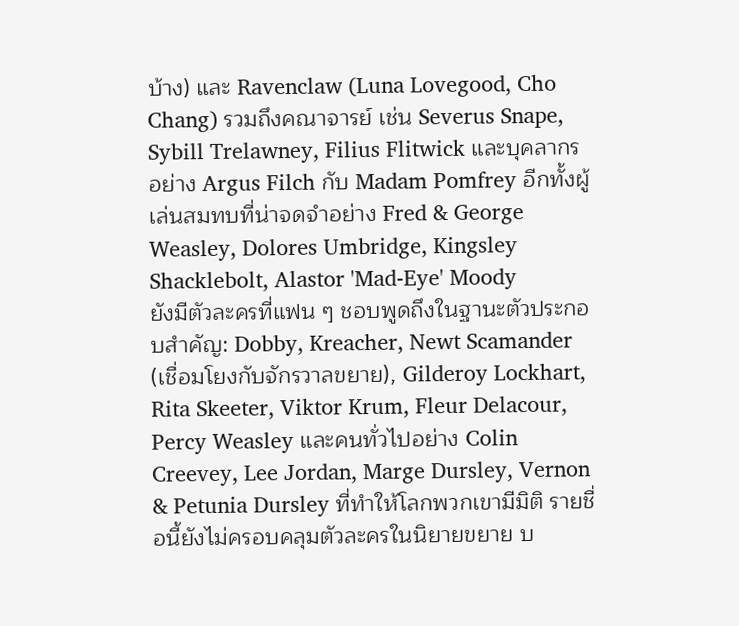บ้าง) และ Ravenclaw (Luna Lovegood, Cho Chang) รวมถึงคณาจารย์ เช่น Severus Snape, Sybill Trelawney, Filius Flitwick และบุคลากรอย่าง Argus Filch กับ Madam Pomfrey อีกทั้งผู้เล่นสมทบที่น่าจดจำอย่าง Fred & George Weasley, Dolores Umbridge, Kingsley Shacklebolt, Alastor 'Mad-Eye' Moody
ยังมีตัวละครที่แฟน ๆ ชอบพูดถึงในฐานะตัวประกอบสำคัญ: Dobby, Kreacher, Newt Scamander (เชื่อมโยงกับจักรวาลขยาย), Gilderoy Lockhart, Rita Skeeter, Viktor Krum, Fleur Delacour, Percy Weasley และคนทั่วไปอย่าง Colin Creevey, Lee Jordan, Marge Dursley, Vernon & Petunia Dursley ที่ทำให้โลกพวกเขามีมิติ รายชื่อนี้ยังไม่ครอบคลุมตัวละครในนิยายขยาย บ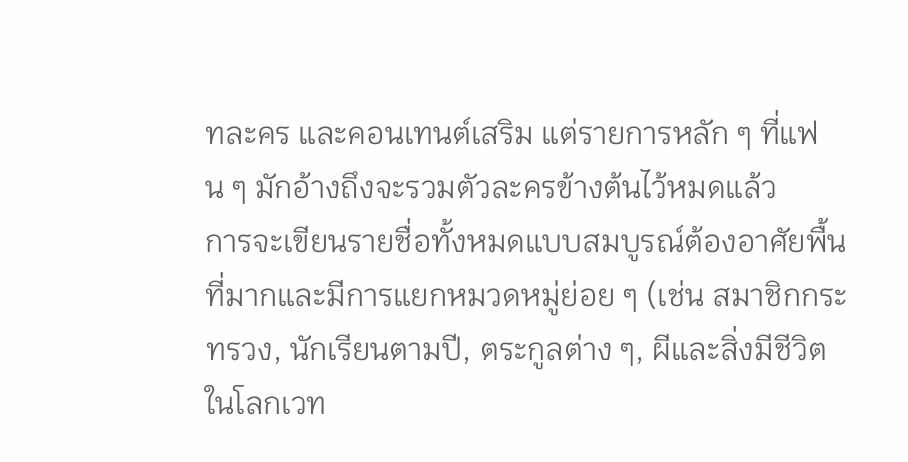ทละคร และคอนเทนต์เสริม แต่รายการหลัก ๆ ที่แฟน ๆ มักอ้างถึงจะรวมตัวละครข้างต้นไว้หมดแล้ว
การจะเขียนรายชื่อทั้งหมดแบบสมบูรณ์ต้องอาศัยพื้นที่มากและมีการแยกหมวดหมู่ย่อย ๆ (เช่น สมาชิกกระทรวง, นักเรียนตามปี, ตระกูลต่าง ๆ, ผีและสิ่งมีชีวิตในโลกเวท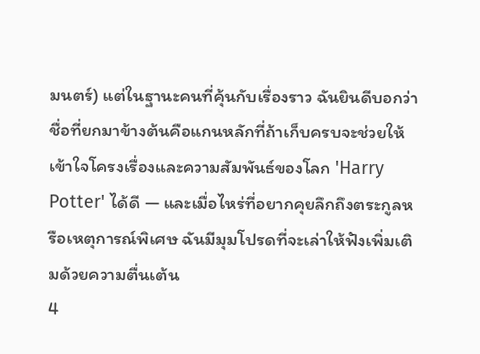มนตร์) แต่ในฐานะคนที่คุ้นกับเรื่องราว ฉันยินดีบอกว่าชื่อที่ยกมาข้างต้นคือแกนหลักที่ถ้าเก็บครบจะช่วยให้เข้าใจโครงเรื่องและความสัมพันธ์ของโลก 'Harry Potter' ได้ดี — และเมื่อไหร่ที่อยากคุยลึกถึงตระกูลหรือเหตุการณ์พิเศษ ฉันมีมุมโปรดที่จะเล่าให้ฟังเพิ่มเติมด้วยความตื่นเต้น
4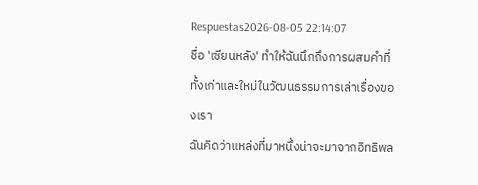Respuestas2026-08-05 22:14:07
ชื่อ 'เซียนหลัง' ทำให้ฉันนึกถึงการผสมคำที่ทั้งเก่าและใหม่ในวัฒนธรรมการเล่าเรื่องของเรา
ฉันคิดว่าแหล่งที่มาหนึ่งน่าจะมาจากอิทธิพล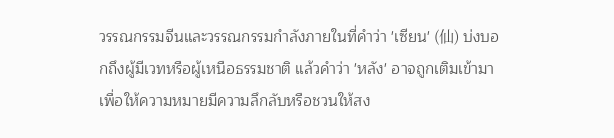วรรณกรรมจีนและวรรณกรรมกำลังภายในที่คำว่า 'เซียน' (仙) บ่งบอกถึงผู้มีเวทหรือผู้เหนือธรรมชาติ แล้วคำว่า 'หลัง' อาจถูกเติมเข้ามาเพื่อให้ความหมายมีความลึกลับหรือชวนให้สง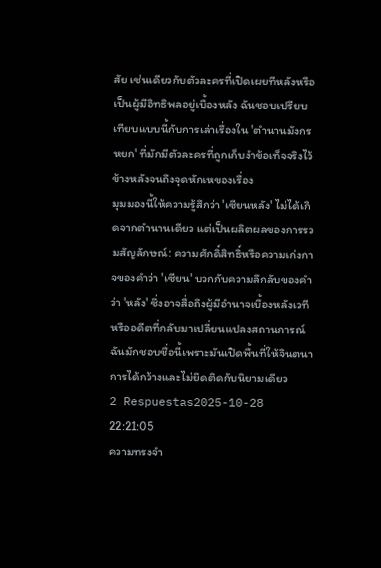สัย เช่นเดียวกับตัวละครที่เปิดเผยทีหลังหรือเป็นผู้มีอิทธิพลอยู่เบื้องหลัง ฉันชอบเปรียบเทียบแบบนี้กับการเล่าเรื่องใน 'ตำนานมังกรหยก' ที่มักมีตัวละครที่ถูกเก็บงำข้อเท็จจริงไว้ข้างหลังจนถึงจุดหักเหของเรื่อง
มุมมองนี้ให้ความรู้สึกว่า 'เซียนหลัง' ไม่ได้เกิดจากตำนานเดียว แต่เป็นผลิตผลของการรวมสัญลักษณ์: ความศักดิ์สิทธิ์หรือความเก่งกาจของคำว่า 'เซียน' บวกกับความลึกลับของคำว่า 'หลัง' ซึ่งอาจสื่อถึงผู้มีอำนาจเบื้องหลังเวทีหรืออดีตที่กลับมาเปลี่ยนแปลงสถานการณ์ ฉันมักชอบชื่อนี้เพราะมันเปิดพื้นที่ให้จินตนาการได้กว้างและไม่ยึดติดกับนิยามเดียว
2 Respuestas2025-10-28 22:21:05
ความทรงจำ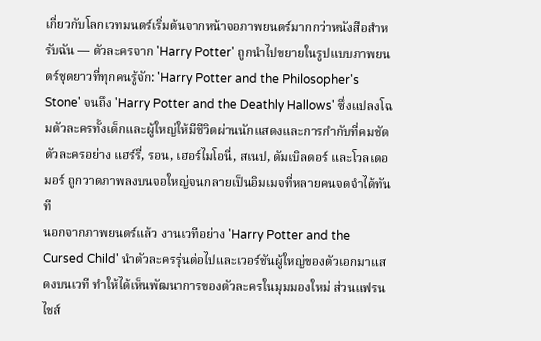เกี่ยวกับโลกเวทมนตร์เริ่มต้นจากหน้าจอภาพยนตร์มากกว่าหนังสือสำหรับฉัน — ตัวละครจาก 'Harry Potter' ถูกนำไปขยายในรูปแบบภาพยนตร์ชุดยาวที่ทุกคนรู้จัก: 'Harry Potter and the Philosopher's Stone' จนถึง 'Harry Potter and the Deathly Hallows' ซึ่งแปลงโฉมตัวละครทั้งเด็กและผู้ใหญ่ให้มีชีวิตผ่านนักแสดงและการกำกับที่คมชัด ตัวละครอย่าง แฮร์รี่, รอน, เฮอร์ไมโอนี่, สเนป, ดัมเบิลดอร์ และโวลเดอมอร์ ถูกวาดภาพลงบนจอใหญ่จนกลายเป็นอิมเมจที่หลายคนจดจำได้ทันที
นอกจากภาพยนตร์แล้ว งานเวทีอย่าง 'Harry Potter and the Cursed Child' นำตัวละครรุ่นต่อไปและเวอร์ชันผู้ใหญ่ของตัวเอกมาแสดงบนเวที ทำให้ได้เห็นพัฒนาการของตัวละครในมุมมองใหม่ ส่วนแฟรนไชส์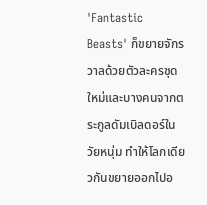'Fantastic Beasts' ก็ขยายจักรวาลด้วยตัวละครชุดใหม่และบางคนจากตระกูลดัมเบิลดอร์ในวัยหนุ่ม ทำให้โลกเดียวกันขยายออกไปอ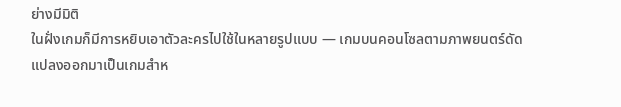ย่างมีมิติ
ในฝั่งเกมก็มีการหยิบเอาตัวละครไปใช้ในหลายรูปแบบ — เกมบนคอนโซลตามภาพยนตร์ดัดแปลงออกมาเป็นเกมสำห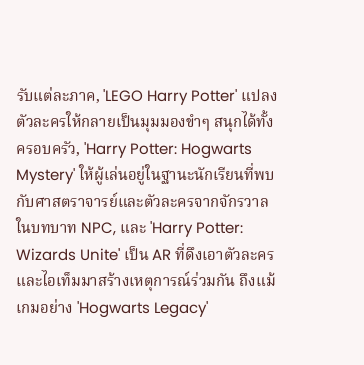รับแต่ละภาค, 'LEGO Harry Potter' แปลงตัวละครให้กลายเป็นมุมมองขำๆ สนุกได้ทั้งครอบครัว, 'Harry Potter: Hogwarts Mystery' ให้ผู้เล่นอยู่ในฐานะนักเรียนที่พบกับศาสตราจารย์และตัวละครจากจักรวาลในบทบาท NPC, และ 'Harry Potter: Wizards Unite' เป็น AR ที่ดึงเอาตัวละครและไอเท็มมาสร้างเหตุการณ์ร่วมกัน ถึงแม้เกมอย่าง 'Hogwarts Legacy'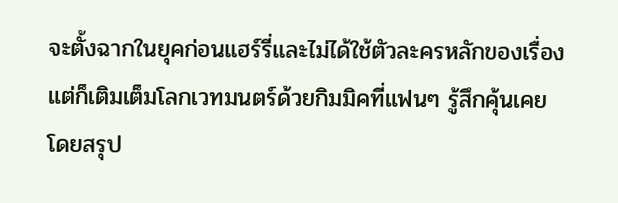จะตั้งฉากในยุคก่อนแฮร์รี่และไม่ได้ใช้ตัวละครหลักของเรื่อง แต่ก็เติมเต็มโลกเวทมนตร์ด้วยกิมมิคที่แฟนๆ รู้สึกคุ้นเคย
โดยสรุป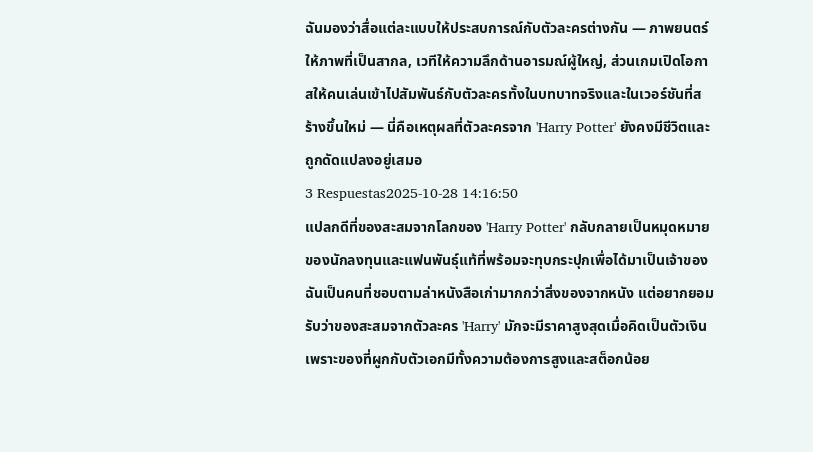ฉันมองว่าสื่อแต่ละแบบให้ประสบการณ์กับตัวละครต่างกัน — ภาพยนตร์ให้ภาพที่เป็นสากล, เวทีให้ความลึกด้านอารมณ์ผู้ใหญ่, ส่วนเกมเปิดโอกาสให้คนเล่นเข้าไปสัมพันธ์กับตัวละครทั้งในบทบาทจริงและในเวอร์ชันที่สร้างขึ้นใหม่ — นี่คือเหตุผลที่ตัวละครจาก 'Harry Potter' ยังคงมีชีวิตและถูกดัดแปลงอยู่เสมอ
3 Respuestas2025-10-28 14:16:50
แปลกดีที่ของสะสมจากโลกของ 'Harry Potter' กลับกลายเป็นหมุดหมายของนักลงทุนและแฟนพันธุ์แท้ที่พร้อมจะทุบกระปุกเพื่อได้มาเป็นเจ้าของ
ฉันเป็นคนที่ชอบตามล่าหนังสือเก่ามากกว่าสิ่งของจากหนัง แต่อยากยอมรับว่าของสะสมจากตัวละคร 'Harry' มักจะมีราคาสูงสุดเมื่อคิดเป็นตัวเงิน เพราะของที่ผูกกับตัวเอกมีทั้งความต้องการสูงและสต็อกน้อย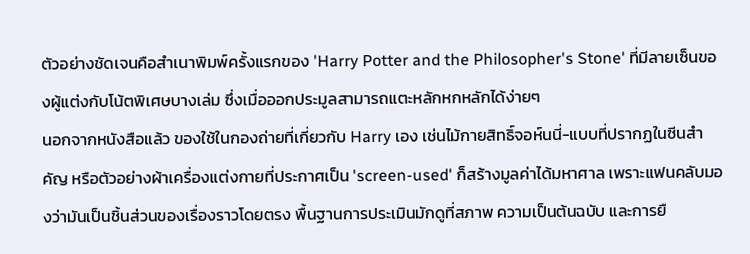ตัวอย่างชัดเจนคือสำเนาพิมพ์ครั้งแรกของ 'Harry Potter and the Philosopher's Stone' ที่มีลายเซ็นของผู้แต่งกับโน้ตพิเศษบางเล่ม ซึ่งเมื่อออกประมูลสามารถแตะหลักหกหลักได้ง่ายๆ
นอกจากหนังสือแล้ว ของใช้ในกองถ่ายที่เกี่ยวกับ Harry เอง เช่นไม้กายสิทธิ์จอห์นนี่-แบบที่ปรากฏในซีนสำคัญ หรือตัวอย่างผ้าเครื่องแต่งกายที่ประกาศเป็น 'screen-used' ก็สร้างมูลค่าได้มหาศาล เพราะแฟนคลับมองว่ามันเป็นชิ้นส่วนของเรื่องราวโดยตรง พื้นฐานการประเมินมักดูที่สภาพ ความเป็นต้นฉบับ และการยื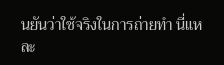นยันว่าใช้จริงในการถ่ายทำ นี่แหละ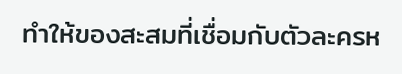ทำให้ของสะสมที่เชื่อมกับตัวละครห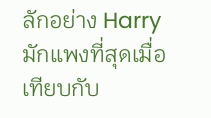ลักอย่าง Harry มักแพงที่สุดเมื่อเทียบกับ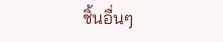ชิ้นอื่นๆ